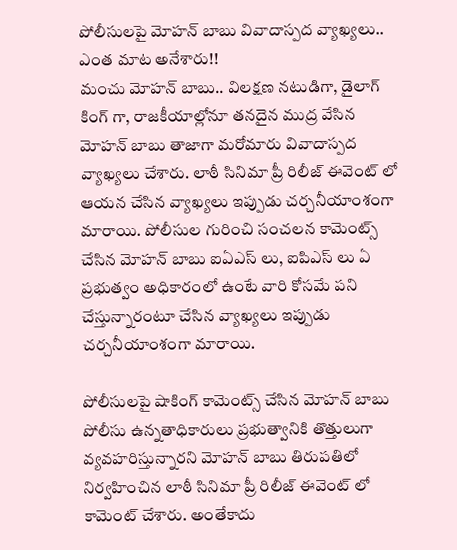పోలీసులపై మోహన్ బాబు వివాదాస్పద వ్యాఖ్యలు.. ఎంత మాట అనేశారు!!
మంచు మోహన్ బాబు.. విలక్షణ నటుడిగా, డైలాగ్ కింగ్ గా, రాజకీయాల్లోనూ తనదైన ముద్ర వేసిన మోహన్ బాబు తాజాగా మరోమారు వివాదాస్పద వ్యాఖ్యలు చేశారు. లాఠీ సినిమా ప్రీ రిలీజ్ ఈవెంట్ లో ఆయన చేసిన వ్యాఖ్యలు ఇప్పుడు చర్చనీయాంశంగా మారాయి. పోలీసుల గురించి సంచలన కామెంట్స్ చేసిన మోహన్ బాబు ఐఏఎస్ లు, ఐపిఎస్ లు ఏ ప్రభుత్వం అధికారంలో ఉంటే వారి కోసమే పని చేస్తున్నారంటూ చేసిన వ్యాఖ్యలు ఇప్పుడు చర్చనీయాంశంగా మారాయి.

పోలీసులపై షాకింగ్ కామెంట్స్ చేసిన మోహన్ బాబు
పోలీసు ఉన్నతాధికారులు ప్రభుత్వానికి తొత్తులుగా వ్యవహరిస్తున్నారని మోహన్ బాబు తిరుపతిలో నిర్వహించిన లాఠీ సినిమా ప్రీ రిలీజ్ ఈవెంట్ లో కామెంట్ చేశారు. అంతేకాదు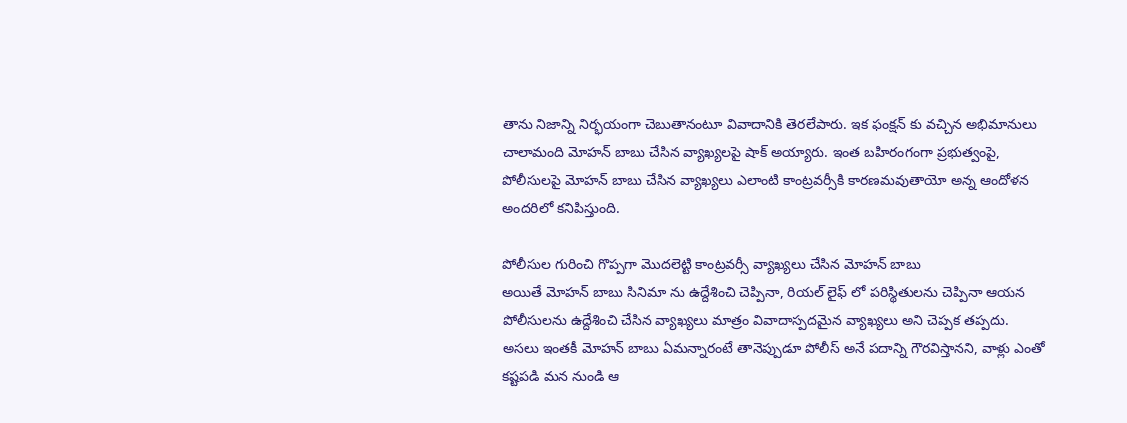తాను నిజాన్ని నిర్భయంగా చెబుతానంటూ వివాదానికి తెరలేపారు. ఇక ఫంక్షన్ కు వచ్చిన అభిమానులు చాలామంది మోహన్ బాబు చేసిన వ్యాఖ్యలపై షాక్ అయ్యారు. ఇంత బహిరంగంగా ప్రభుత్వంపై, పోలీసులపై మోహన్ బాబు చేసిన వ్యాఖ్యలు ఎలాంటి కాంట్రవర్సీకి కారణమవుతాయో అన్న ఆందోళన అందరిలో కనిపిస్తుంది.

పోలీసుల గురించి గొప్పగా మొదలెట్టి కాంట్రవర్సీ వ్యాఖ్యలు చేసిన మోహన్ బాబు
అయితే మోహన్ బాబు సినిమా ను ఉద్దేశించి చెప్పినా, రియల్ లైఫ్ లో పరిస్థితులను చెప్పినా ఆయన పోలీసులను ఉద్దేశించి చేసిన వ్యాఖ్యలు మాత్రం వివాదాస్పదమైన వ్యాఖ్యలు అని చెప్పక తప్పదు. అసలు ఇంతకీ మోహన్ బాబు ఏమన్నారంటే తానెప్పుడూ పోలీస్ అనే పదాన్ని గౌరవిస్తానని, వాళ్లు ఎంతో కష్టపడి మన నుండి ఆ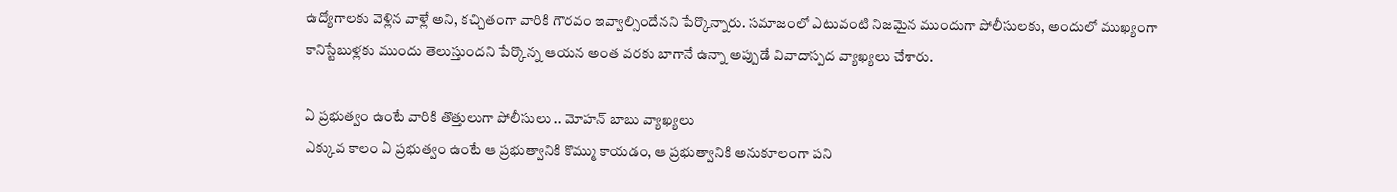ఉద్యోగాలకు వెళ్లిన వాళ్లే అని, కచ్చితంగా వారికి గౌరవం ఇవ్వాల్సిందేనని పేర్కొన్నారు. సమాజంలో ఎటువంటి నిజమైన ముందుగా పోలీసులకు, అందులో ముఖ్యంగా కానిస్టేబుళ్లకు ముందు తెలుస్తుందని పేర్కొన్న ఆయన అంత వరకు బాగానే ఉన్నా అప్పుడే వివాదాస్పద వ్యాఖ్యలు చేశారు.

ఏ ప్రభుత్వం ఉంటే వారికి తొత్తులుగా పోలీసులు .. మోహన్ బాబు వ్యాఖ్యలు
ఎక్కువ కాలం ఏ ప్రభుత్వం ఉంటే ఆ ప్రభుత్వానికి కొమ్ము కాయడం, ఆ ప్రభుత్వానికి అనుకూలంగా పని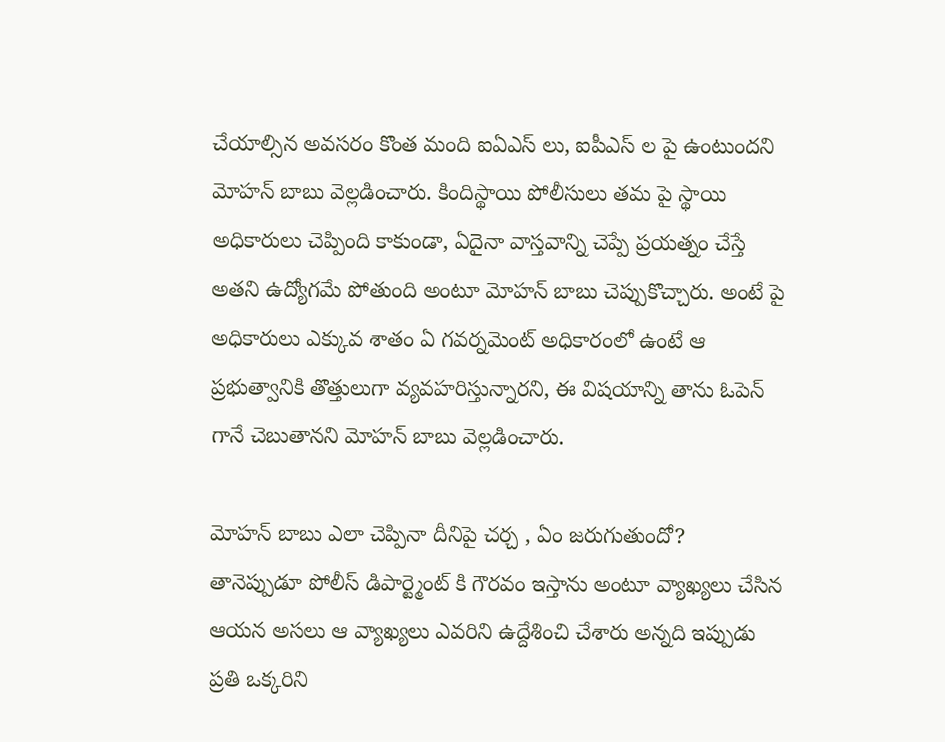చేయాల్సిన అవసరం కొంత మంది ఐఏఎస్ లు, ఐపీఎస్ ల పై ఉంటుందని మోహన్ బాబు వెల్లడించారు. కిందిస్థాయి పోలీసులు తమ పై స్థాయి అధికారులు చెప్పింది కాకుండా, ఏదైనా వాస్తవాన్ని చెప్పే ప్రయత్నం చేస్తే అతని ఉద్యోగమే పోతుంది అంటూ మోహన్ బాబు చెప్పుకొచ్చారు. అంటే పై అధికారులు ఎక్కువ శాతం ఏ గవర్నమెంట్ అధికారంలో ఉంటే ఆ ప్రభుత్వానికి తొత్తులుగా వ్యవహరిస్తున్నారని, ఈ విషయాన్ని తాను ఓపెన్ గానే చెబుతానని మోహన్ బాబు వెల్లడించారు.

మోహన్ బాబు ఎలా చెప్పినా దీనిపై చర్చ , ఏం జరుగుతుందో?
తానెప్పుడూ పోలీస్ డిపార్ట్మెంట్ కి గౌరవం ఇస్తాను అంటూ వ్యాఖ్యలు చేసిన ఆయన అసలు ఆ వ్యాఖ్యలు ఎవరిని ఉద్దేశించి చేశారు అన్నది ఇప్పుడు ప్రతి ఒక్కరిని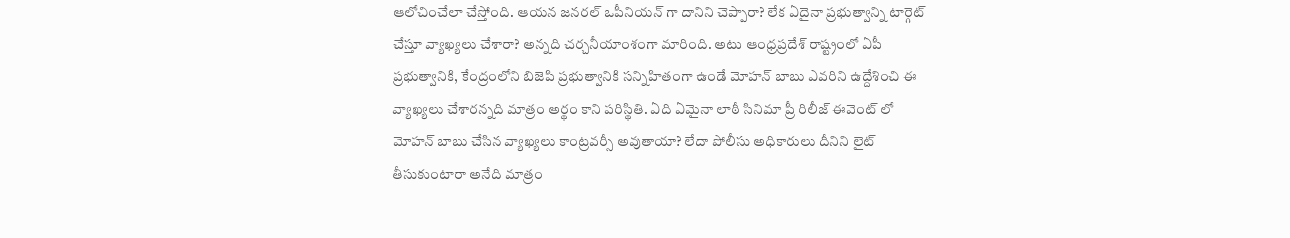ఆలోచించేలా చేస్తోంది. ఆయన జనరల్ ఒపీనియన్ గా దానిని చెప్పారా? లేక ఏదైనా ప్రభుత్వాన్ని టార్గెట్ చేస్తూ వ్యాఖ్యలు చేశారా? అన్నది చర్చనీయాంశంగా మారింది. అటు ఆంధ్రప్రదేశ్ రాష్ట్రంలో ఏపీ ప్రభుత్వానికి, కేంద్రంలోని బిజెపి ప్రభుత్వానికి సన్నిహితంగా ఉండే మోహన్ బాబు ఎవరిని ఉద్దేశించి ఈ వ్యాఖ్యలు చేశారన్నది మాత్రం అర్థం కాని పరిస్థితి. ఏది ఏమైనా లాఠీ సినిమా ప్రీ రిలీజ్ ఈవెంట్ లో మోహన్ బాబు చేసిన వ్యాఖ్యలు కాంట్రవర్సీ అవుతాయా? లేదా పోలీసు అధికారులు దీనిని లైట్ తీసుకుంటారా అనేది మాత్రం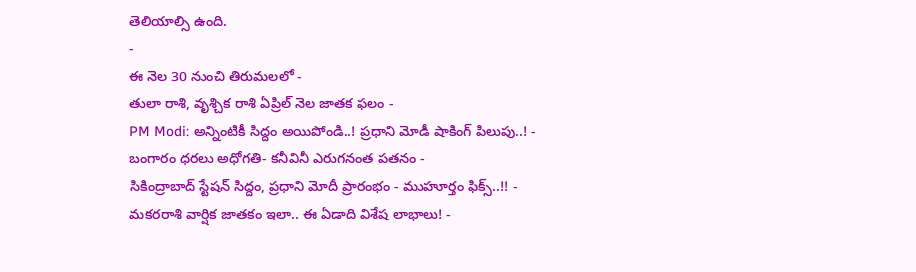తెలియాల్సి ఉంది.
-
ఈ నెల 30 నుంచి తిరుమలలో -
తులా రాశి, వృశ్చిక రాశి ఏప్రిల్ నెల జాతక ఫలం -
PM Modi: అన్నింటికీ సిద్దం అయిపోండి..! ప్రధాని మోడీ షాకింగ్ పిలుపు..! -
బంగారం ధరలు అధోగతి- కనీవినీ ఎరుగనంత పతనం -
సికింద్రాబాద్ స్టేషన్ సిద్దం, ప్రధాని మోదీ ప్రారంభం - ముహూర్తం ఫిక్స్..!! -
మకరరాశి వార్షిక జాతకం ఇలా.. ఈ ఏడాది విశేష లాభాలు! -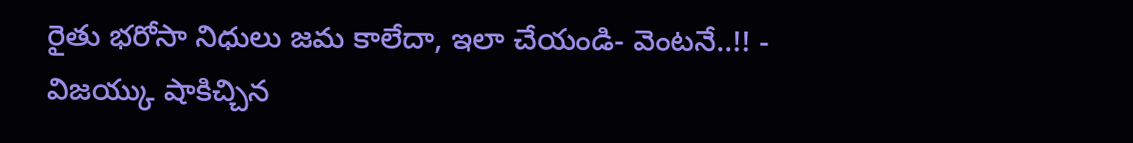రైతు భరోసా నిధులు జమ కాలేదా, ఇలా చేయండి- వెంటనే..!! -
విజయ్కు షాకిచ్చిన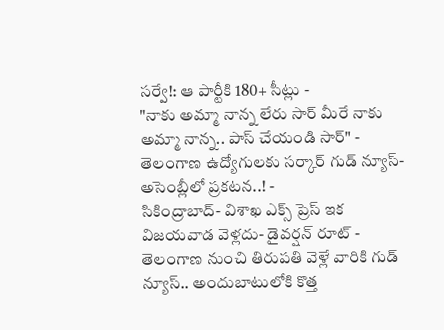సర్వే!: ఆ పార్టీకి 180+ సీట్లు -
"నాకు అమ్మా నాన్న లేరు సార్ మీరే నాకు అమ్మా నాన్న.. పాస్ చేయండి సార్" -
తెలంగాణ ఉద్యోగులకు సర్కార్ గుడ్ న్యూస్-అసెంబ్లీలో ప్రకటన..! -
సికింద్రాబాద్- విశాఖ ఎక్స్ ప్రెస్ ఇక విజయవాడ వెళ్లదు- డైవర్షన్ రూట్ -
తెలంగాణ నుంచి తిరుపతి వెళ్లే వారికి గుడ్ న్యూస్.. అందుబాటులోకి కొత్త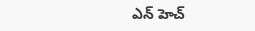ఎన్ హెచ్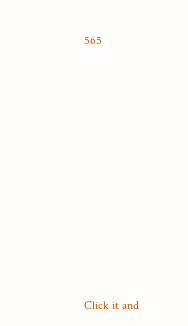565












Click it and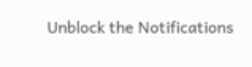Unblock the Notifications